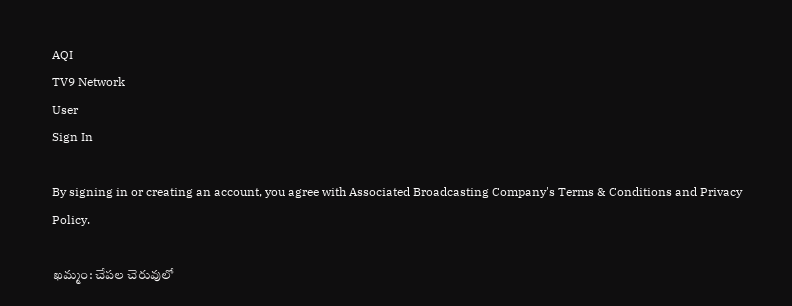AQI
TV9 Network
User
Sign In

By signing in or creating an account, you agree with Associated Broadcasting Company's Terms & Conditions and Privacy Policy.

ఖమ్మం: చేపల చెరువులో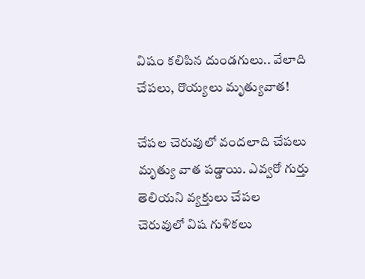విషం కలిపిన దుండగులు.. వేలాది చేపలు, రొయ్యలు మృత్యువాత!

చేపల చెరువులో వందలాది చేపలు మృత్యు వాత పడ్డాయి. ఎవ్వరో గుర్తు తెలియని వ్యక్తులు చేపల చెరువులో విష గుళికలు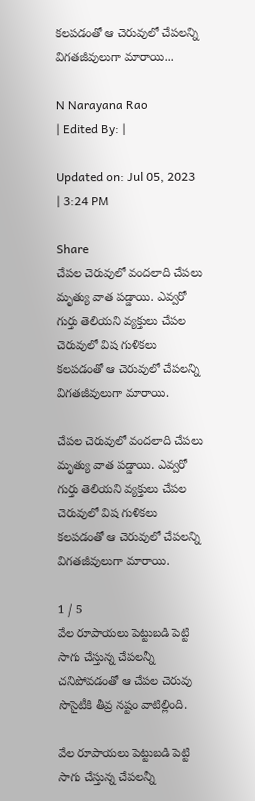కలపడంతో ఆ చెరువులో చేపలన్ని విగతజీవులుగా మారాయి...

N Narayana Rao
| Edited By: |

Updated on: Jul 05, 2023 | 3:24 PM

Share
చేపల చెరువులో వందలాది చేపలు మృత్యు వాత పడ్డాయి. ఎవ్వరో గుర్తు తెలియని వ్యక్తులు చేపల చెరువులో విష గుళికలు కలపడంతో ఆ చెరువులో చేపలన్ని విగతజీవులుగా మారాయి.

చేపల చెరువులో వందలాది చేపలు మృత్యు వాత పడ్డాయి. ఎవ్వరో గుర్తు తెలియని వ్యక్తులు చేపల చెరువులో విష గుళికలు కలపడంతో ఆ చెరువులో చేపలన్ని విగతజీవులుగా మారాయి.

1 / 5
వేల రూపాయలు పెట్టుబడి పెట్టి సాగు చేస్తున్న చేపలన్నీ చనిపోవడంతో ఆ చేపల చెరువు సొసైటీకి తీవ్ర నష్టం వాటిల్లింది.

వేల రూపాయలు పెట్టుబడి పెట్టి సాగు చేస్తున్న చేపలన్నీ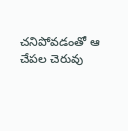చనిపోవడంతో ఆ చేపల చెరువు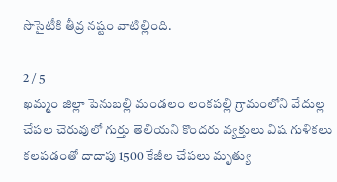సొసైటీకి తీవ్ర నష్టం వాటిల్లింది.

2 / 5
ఖమ్మం జిల్లా పెనుబల్లి మండలం లంకపల్లి గ్రామంలోని వేదుల్ల చేపల చెరువులో గుర్తు తెలియని కొందరు వ్యక్తులు విష గుళికలు కలపడంతో దాదాపు 1500 కేజీల చేపలు మృత్యు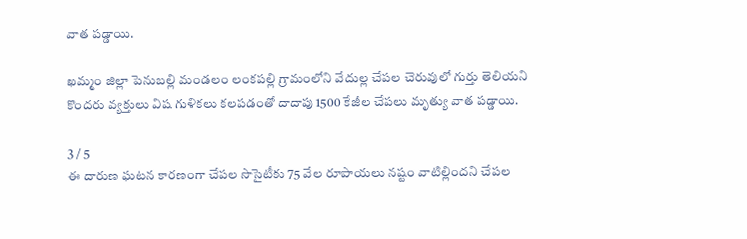వాత పడ్డాయి.

ఖమ్మం జిల్లా పెనుబల్లి మండలం లంకపల్లి గ్రామంలోని వేదుల్ల చేపల చెరువులో గుర్తు తెలియని కొందరు వ్యక్తులు విష గుళికలు కలపడంతో దాదాపు 1500 కేజీల చేపలు మృత్యు వాత పడ్డాయి.

3 / 5
ఈ దారుణ ఘటన కారణంగా చేపల సొసైటీకు 75 వేల రూపాయలు నష్టం వాటిల్లిందని చేపల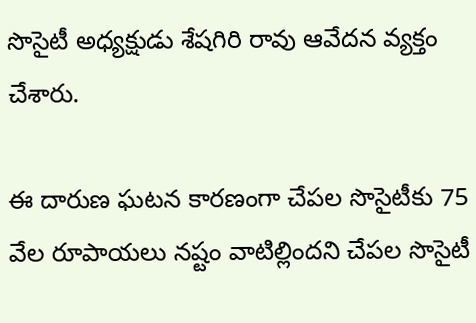సొసైటీ అధ్యక్షుడు శేషగిరి రావు ఆవేదన వ్యక్తం చేశారు.

ఈ దారుణ ఘటన కారణంగా చేపల సొసైటీకు 75 వేల రూపాయలు నష్టం వాటిల్లిందని చేపల సొసైటీ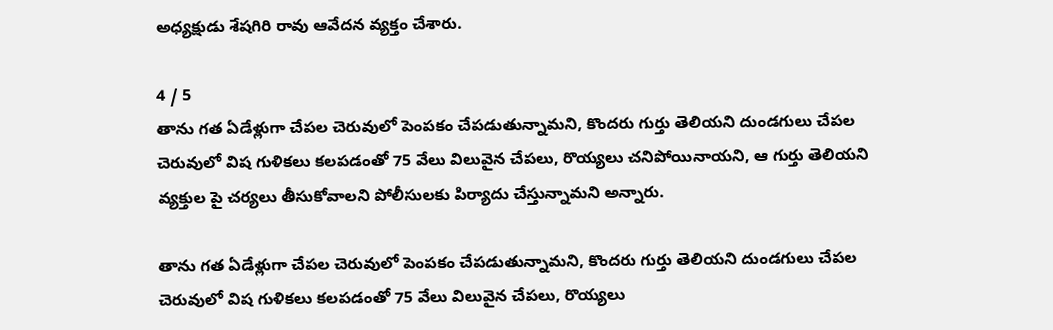అధ్యక్షుడు శేషగిరి రావు ఆవేదన వ్యక్తం చేశారు.

4 / 5
తాను గత ఏడేళ్లుగా చేపల చెరువులో పెంపకం చేపడుతున్నామని, కొందరు గుర్తు తెలియని దుండగులు చేపల చెరువులో విష గుళికలు కలపడంతో 75 వేలు విలువైన చేపలు, రొయ్యలు చనిపోయినాయని, ఆ గుర్తు తెలియని వ్యక్తుల పై చర్యలు తీసుకోవాలని పోలీసులకు పిర్యాదు చేస్తున్నామని అన్నారు.

తాను గత ఏడేళ్లుగా చేపల చెరువులో పెంపకం చేపడుతున్నామని, కొందరు గుర్తు తెలియని దుండగులు చేపల చెరువులో విష గుళికలు కలపడంతో 75 వేలు విలువైన చేపలు, రొయ్యలు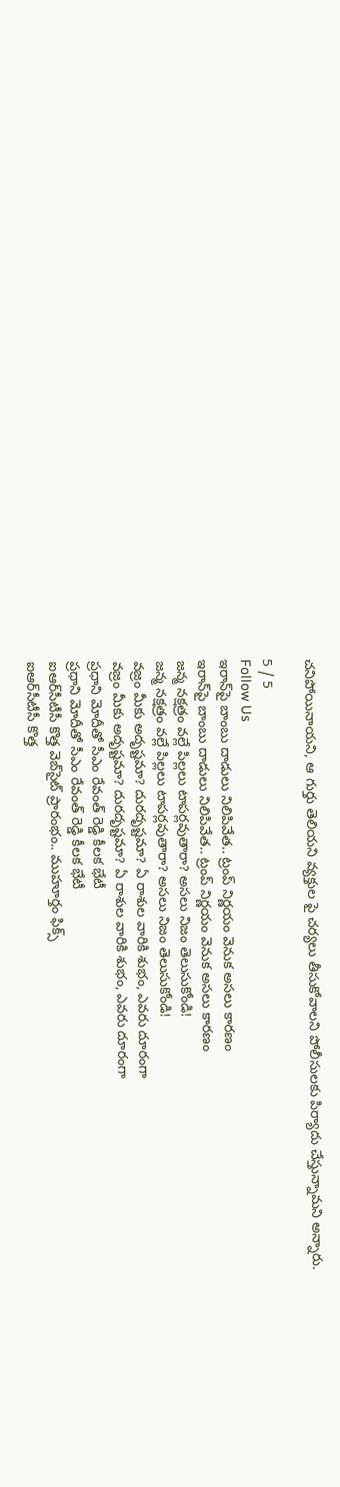చనిపోయినాయని, ఆ గుర్తు తెలియని వ్యక్తుల పై చర్యలు తీసుకోవాలని పోలీసులకు పిర్యాదు చేస్తున్నామని అన్నారు.

5 / 5
Follow Us
ఇరాన్‌పై బాంబు దాడులు నిలిపివేత.. ట్రంప్ నిర్ణయం వెనుక అసలు కారణం
ఇరాన్‌పై బాంబు దాడులు నిలిపివేత.. ట్రంప్ నిర్ణయం వెనుక అసలు కారణం
జన్మ నక్షత్రం వల్లే పిల్లలు టాపర్లవుతారా? అసలు నిజం తెలుసుకోండి!
జన్మ నక్షత్రం వల్లే పిల్లలు టాపర్లవుతారా? అసలు నిజం తెలుసుకోండి!
వజ్రం మీకు అదృష్టమా? దురదృష్టమా? ఏ రాశుల వారికి శుభం, ఎవరు దూరంగా
వజ్రం మీకు అదృష్టమా? దురదృష్టమా? ఏ రాశుల వారికి శుభం, ఎవరు దూరంగా
ప్రధాని మోదీతో సీఎం రేవంత్ రెడ్డి కీలక భేటీ
ప్రధాని మోదీతో సీఎం రేవంత్ రెడ్డి కీలక భేటీ
ఐఆర్‌సీటీసీ కొత్త వెబ్‌సైట్ ప్రారంభం.. ముహూర్తం ఫిక్స్
ఐఆర్‌సీటీసీ కొత్త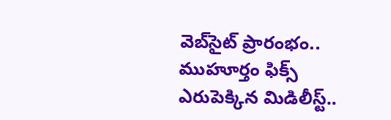వెబ్‌సైట్ ప్రారంభం.. ముహూర్తం ఫిక్స్
ఎరుపెక్కిన మిడిలీస్ట్..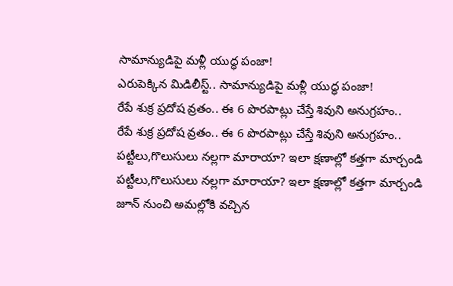సామాన్యుడిపై మళ్లీ యుద్ధ పంజా!
ఎరుపెక్కిన మిడిలీస్ట్.. సామాన్యుడిపై మళ్లీ యుద్ధ పంజా!
రేపే శుక్ర ప్రదోష వ్రతం.. ఈ 6 పొరపాట్లు చేస్తే శివుని అనుగ్రహం..
రేపే శుక్ర ప్రదోష వ్రతం.. ఈ 6 పొరపాట్లు చేస్తే శివుని అనుగ్రహం..
పట్టీలు,గొలుసులు నల్లగా మారాయా? ఇలా క్షణాల్లో కత్తగా మార్చండి
పట్టీలు,గొలుసులు నల్లగా మారాయా? ఇలా క్షణాల్లో కత్తగా మార్చండి
జూన్ నుంచి అమల్లోకి వచ్చిన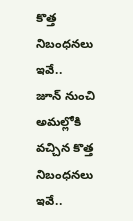కొత్త నిబంధనలు ఇవే..
జూన్ నుంచి అమల్లోకి వచ్చిన కొత్త నిబంధనలు ఇవే..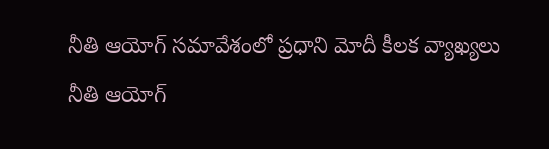నీతి ఆయోగ్‌ సమావేశంలో ప్రధాని మోదీ కీలక వ్యాఖ్యలు
నీతి ఆయోగ్‌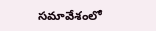సమావేశంలో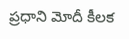ప్రధాని మోదీ కీలక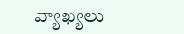వ్యాఖ్యలు